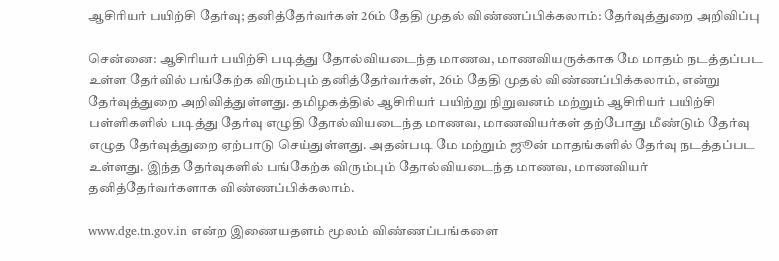ஆசிரியர் பயிற்சி தேர்வு; தனித்தேர்வர்கள் 26ம் தேதி முதல் விண்ணப்பிக்கலாம்: தேர்வுத்துறை அறிவிப்பு

சென்னை: ஆசிரியர் பயிற்சி படித்து தோல்வியடைந்த மாணவ, மாணவியருக்காக மே மாதம் நடத்தப்பட உள்ள தேர்வில் பங்கேற்க விரும்பும் தனித்தேர்வர்கள், 26ம் தேதி முதல் விண்ணப்பிக்கலாம், என்று தேர்வுத்துறை அறிவித்துள்ளது. தமிழகத்தில் ஆசிரியர் பயிற்று நிறுவனம் மற்றும் ஆசிரியர் பயிற்சி பள்ளிகளில் படித்து தேர்வு எழுதி தோல்வியடைந்த மாணவ, மாணவியர்கள் தற்போது மீண்டும் தேர்வு எழுத தேர்வுத்துறை ஏற்பாடு செய்துள்ளது. அதன்படி மே மற்றும் ஜூன் மாதங்களில் தேர்வு நடத்தப்பட உள்ளது. இந்த தேர்வுகளில் பங்கேற்க விரும்பும் தோல்வியடைந்த மாணவ, மாணவியர் தனித்தேர்வர்களாக விண்ணப்பிக்கலாம்.

www.dge.tn.gov.in என்ற இணையதளம் மூலம் விண்ணப்பங்களை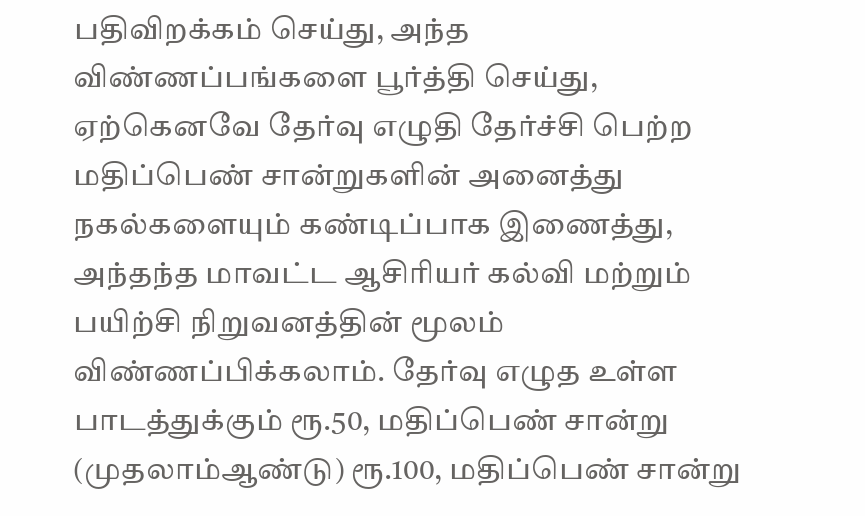பதிவிறக்கம் செய்து, அந்த விண்ணப்பங்களை பூர்த்தி செய்து, ஏற்கெனவே தேர்வு எழுதி தேர்ச்சி பெற்ற மதிப்பெண் சான்றுகளின் அனைத்து நகல்களையும் கண்டிப்பாக இணைத்து, அந்தந்த மாவட்ட ஆசிரியர் கல்வி மற்றும் பயிற்சி நிறுவனத்தின் மூலம் விண்ணப்பிக்கலாம். தேர்வு எழுத உள்ள பாடத்துக்கும் ரூ.50, மதிப்பெண் சான்று (முதலாம்ஆண்டு) ரூ.100, மதிப்பெண் சான்று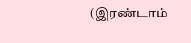(இரண்டாம்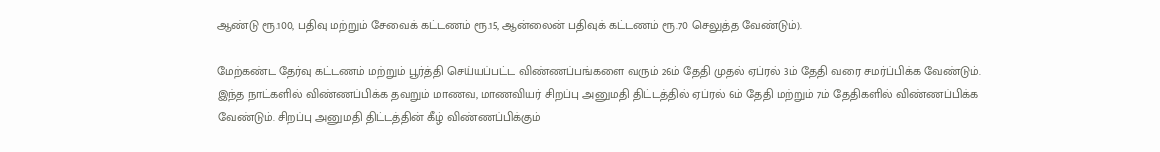ஆண்டு ரூ.100, பதிவு மற்றும் சேவைக் கட்டணம் ரூ.15, ஆன்லைன் பதிவுக் கட்டணம் ரூ.70 செலுத்த வேண்டும்).

மேற்கண்ட தேர்வு கட்டணம் மற்றும் பூர்த்தி செய்யப்பட்ட விண்ணப்பங்களை வரும் 26ம் தேதி முதல் ஏப்ரல் 3ம் தேதி வரை சமர்ப்பிக்க வேண்டும். இந்த நாட்களில் விண்ணப்பிக்க தவறும் மாணவ, மாணவியர் சிறப்பு அனுமதி திட்டத்தில் ஏப்ரல் 6ம் தேதி மற்றும் 7ம் தேதிகளில் விண்ணப்பிக்க வேண்டும். சிறப்பு அனுமதி திட்டத்தின் கீழ் விண்ணப்பிக்கும்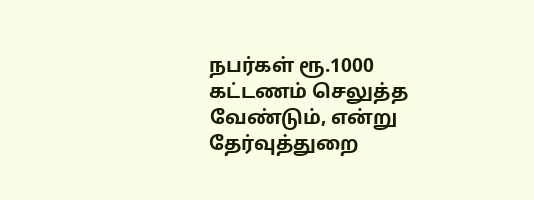நபர்கள் ரூ.1000 கட்டணம் செலுத்த வேண்டும், என்று தேர்வுத்துறை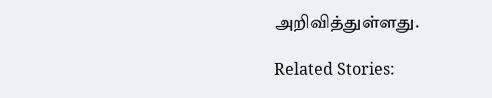அறிவித்துள்ளது.

Related Stories: